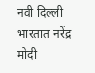नवी दिल्ली
भारतात नरेंद्र मोदी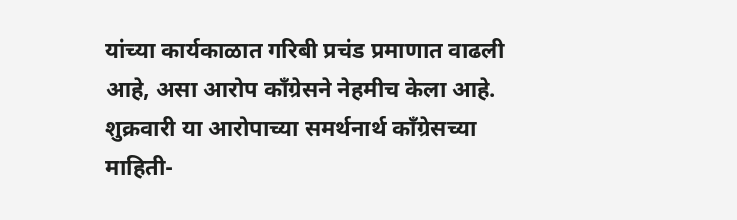यांच्या कार्यकाळात गरिबी प्रचंड प्रमाणात वाढली आहे, असा आरोप काँग्रेसने नेहमीच केला आहे. शुक्रवारी या आरोपाच्या समर्थनार्थ काँग्रेसच्या माहिती-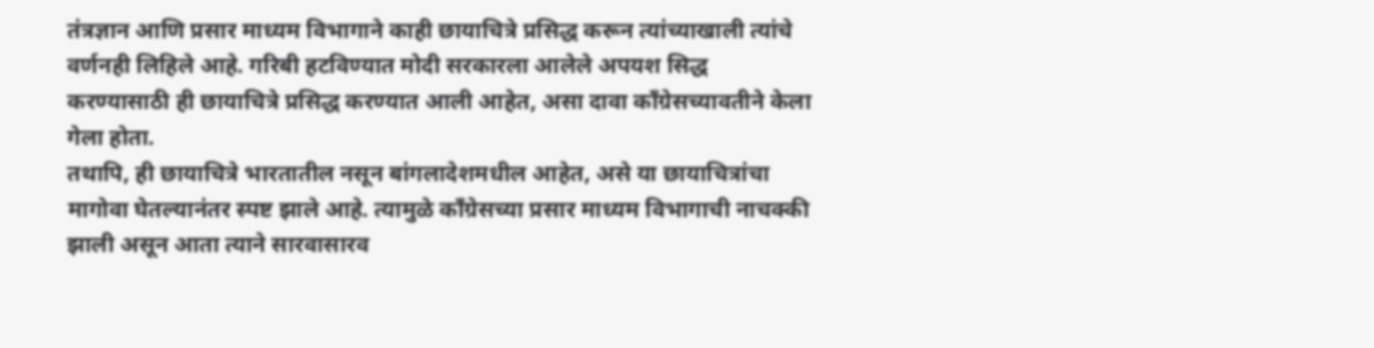तंत्रज्ञान आणि प्रसार माध्यम विभागाने काही छायाचित्रे प्रसिद्ध करून त्यांच्याखाली त्यांचे वर्णनही लिहिले आहे. गरिबी हटविण्यात मोदी सरकारला आलेले अपयश सिद्ध करण्यासाठी ही छायाचित्रे प्रसिद्ध करण्यात आली आहेत, असा दावा काँग्रेसच्यावतीने केला गेला होता.
तथापि, ही छायाचित्रे भारतातील नसून बांगलादेशमधील आहेत, असे या छायाचित्रांचा मागोवा घेतल्यानंतर स्पष्ट झाले आहे. त्यामुळे काँग्रेसच्या प्रसार माध्यम विभागाची नाचक्की झाली असून आता त्याने सारवासारव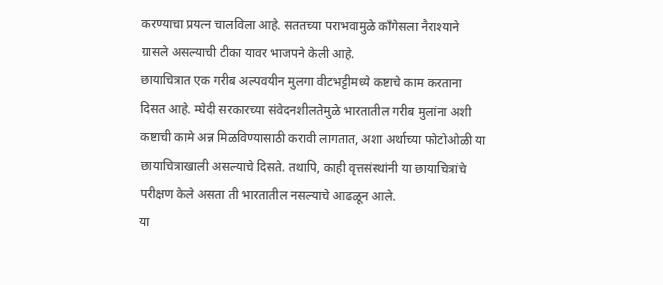करण्याचा प्रयत्न चालविला आहे. सततच्या पराभवामुळे काँगेसला नैराश्याने ग्रासले असल्याची टीका यावर भाजपने केली आहे.
छायाचित्रात एक गरीब अल्पवयीन मुलगा वीटभट्टीमध्ये कष्टाचे काम करताना दिसत आहे. म्घेदी सरकारच्या संवेदनशीलतेमुळे भारतातील गरीब मुलांना अशी कष्टाची कामे अन्न मिळविण्यासाठी करावी लागतात, अशा अर्थाच्या फोटोओळी या छायाचित्राखाली असल्याचे दिसते. तथापि, काही वृत्तसंस्थांनी या छायाचित्रांचे परीक्षण केले असता ती भारतातील नसल्याचे आढळून आले.
या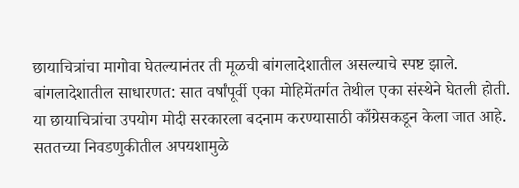छायाचित्रांचा मागोवा घेतल्यानंतर ती मूळची बांगलादेशातील असल्याचे स्पष्ट झाले. बांगलादेशातील साधारणत: सात वर्षांपूर्वी एका मोहिमेंतर्गत तेथील एका संस्थेने घेतली होती. या छायाचित्रांचा उपयोग मोदी सरकारला बदनाम करण्यासाठी काँग्रेसकडून केला जात आहे. सततच्या निवडणुकीतील अपयशामुळे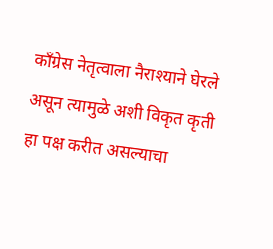काँग्रेस नेतृत्वाला नैराश्याने घेरले असून त्यामुळे अशी विकृत कृती हा पक्ष करीत असल्याचा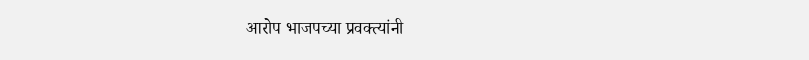आरोप भाजपच्या प्रवक्त्यांनी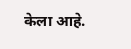केला आहे.